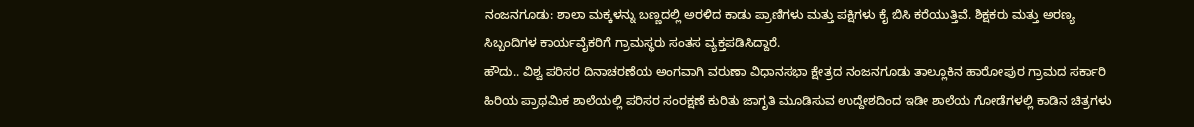ನಂಜನಗೂಡು: ಶಾಲಾ ಮಕ್ಕಳನ್ನು ಬಣ್ಣದಲ್ಲಿ ಅರಳಿದ ಕಾಡು ಪ್ರಾಣಿಗಳು ಮತ್ತು ಪಕ್ಷಿಗಳು ಕೈ ಬಿಸಿ ಕರೆಯುತ್ತಿವೆ. ಶಿಕ್ಷಕರು ಮತ್ತು ಅರಣ್ಯ ಸಿಬ್ಬಂದಿಗಳ ಕಾರ್ಯವೈಕರಿಗೆ ಗ್ರಾಮಸ್ಥರು ಸಂತಸ ವ್ಯಕ್ತಪಡಿಸಿದ್ದಾರೆ.
ಹೌದು.. ವಿಶ್ವ ಪರಿಸರ ದಿನಾಚರಣೆಯ ಅಂಗವಾಗಿ ವರುಣಾ ವಿಧಾನಸಭಾ ಕ್ಷೇತ್ರದ ನಂಜನಗೂಡು ತಾಲ್ಲೂಕಿನ ಹಾರೋಪುರ ಗ್ರಾಮದ ಸರ್ಕಾರಿ ಹಿರಿಯ ಪ್ರಾಥಮಿಕ ಶಾಲೆಯಲ್ಲಿ ಪರಿಸರ ಸಂರಕ್ಷಣೆ ಕುರಿತು ಜಾಗೃತಿ ಮೂಡಿಸುವ ಉದ್ದೇಶದಿಂದ ಇಡೀ ಶಾಲೆಯ ಗೋಡೆಗಳಲ್ಲಿ ಕಾಡಿನ ಚಿತ್ರಗಳು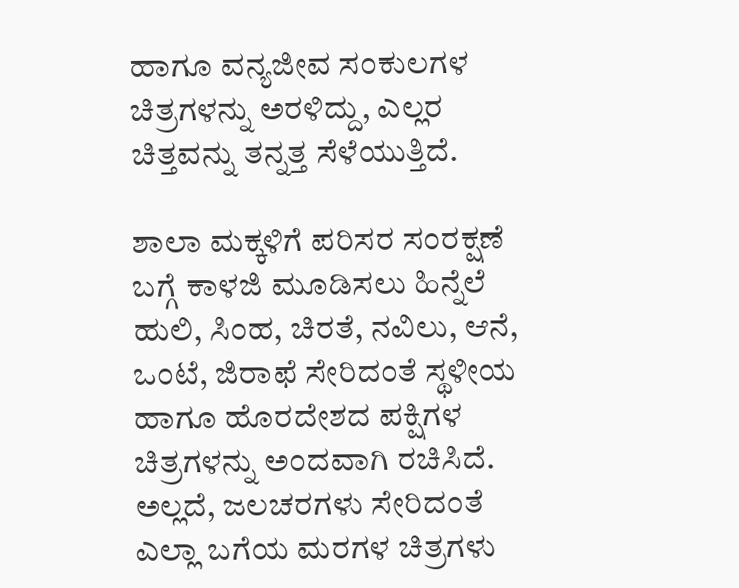ಹಾಗೂ ವನ್ಯಜೀವ ಸಂಕುಲಗಳ ಚಿತ್ರಗಳನ್ನು ಅರಳಿದ್ದು, ಎಲ್ಲರ ಚಿತ್ತವನ್ನು ತನ್ನತ್ತ ಸೆಳೆಯುತ್ತಿದೆ.

ಶಾಲಾ ಮಕ್ಕಳಿಗೆ ಪರಿಸರ ಸಂರಕ್ಷಣೆ ಬಗ್ಗೆ ಕಾಳಜಿ ಮೂಡಿಸಲು ಹಿನ್ನೆಲೆ ಹುಲಿ, ಸಿಂಹ, ಚಿರತೆ, ನವಿಲು, ಆನೆ, ಒಂಟೆ, ಜಿರಾಫೆ ಸೇರಿದಂತೆ ಸ್ಥಳೀಯ ಹಾಗೂ ಹೊರದೇಶದ ಪಕ್ಷಿಗಳ ಚಿತ್ರಗಳನ್ನು ಅಂದವಾಗಿ ರಚಿಸಿದೆ. ಅಲ್ಲದೆ, ಜಲಚರಗಳು ಸೇರಿದಂತೆ ಎಲ್ಲಾ ಬಗೆಯ ಮರಗಳ ಚಿತ್ರಗಳು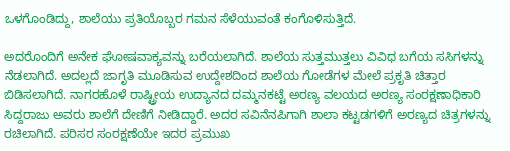ಒಳಗೊಂಡಿದ್ದು, ಶಾಲೆಯು ಪ್ರತಿಯೊಬ್ಬರ ಗಮನ ಸೆಳೆಯುವಂತೆ ಕಂಗೊಳಿಸುತ್ತಿದೆ.

ಅದರೊಂದಿಗೆ ಅನೇಕ ಘೋಷವಾಕ್ಯವನ್ನು ಬರೆಯಲಾಗಿದೆ. ಶಾಲೆಯ ಸುತ್ತಮುತ್ತಲು ವಿವಿಧ ಬಗೆಯ ಸಸಿಗಳನ್ನು ನೆಡಲಾಗಿದೆ. ಅದಲ್ಲದೆ ಜಾಗೃತಿ ಮೂಡಿಸುವ ಉದ್ದೇಶದಿಂದ ಶಾಲೆಯ ಗೋಡೆಗಳ ಮೇಲೆ ಪ್ರಕೃತಿ ಚಿತ್ತಾರ ಬಿಡಿಸಲಾಗಿದೆ. ನಾಗರಹೊಳೆ ರಾಷ್ಟ್ರೀಯ ಉದ್ಯಾನದ ದಮ್ಮನಕಟ್ಟೆ ಅರಣ್ಯ ವಲಯದ ಅರಣ್ಯ ಸಂರಕ್ಷಣಾಧಿಕಾರಿ ಸಿದ್ದರಾಜು ಅವರು ಶಾಲೆಗೆ ದೇಣಿಗೆ ನೀಡಿದ್ದಾರೆ. ಅದರ ಸವಿನೆನಪಿಗಾಗಿ ಶಾಲಾ ಕಟ್ಟಡಗಳಿಗೆ ಅರಣ್ಯದ ಚಿತ್ರಗಳನ್ನು ರಚಿಲಾಗಿದೆ. ಪರಿಸರ ಸಂರಕ್ಷಣೆಯೇ ಇದರ ಪ್ರಮುಖ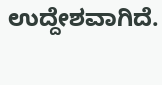ಉದ್ದೇಶವಾಗಿದೆ.